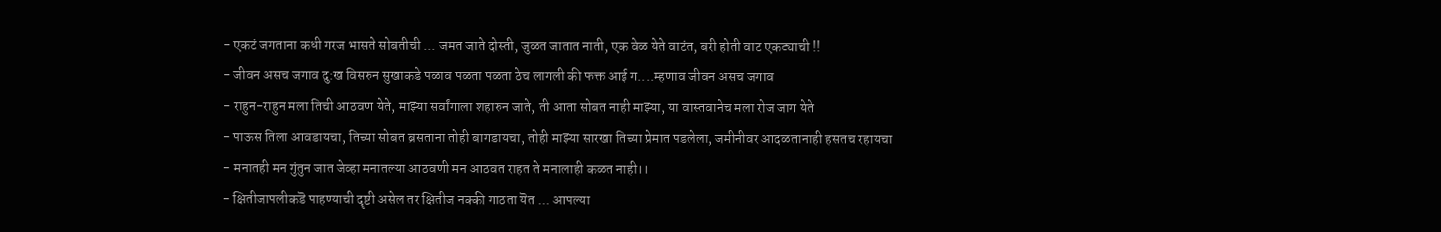- एकटं जगताना कधी गरज भासते सोबतीची ... जमत जाते दोस्ती, जुळत जातात नाती, एक वेळ येते वाटंत, बरी होती वाट एकट्याची !!
- जीवन असच जगाव दु:ख विसरुन सुखाकडे पळाव पळता पळता ठेच लागली की फक्त आई ग....म्हणाव जीवन असच जगाव
- राहुन-राहुन मला तिची आठवण येते, माझ्या सर्वांगाला शहारुन जाते, ती आता सोबत नाही माझ्या, या वास्तवानेच मला रोज जाग येते
- पाऊस तिला आवडायचा, तिच्या सोबत ब्रसताना तोही बागडायचा, तोही माझ्या सारखा तिच्या प्रेमात पडलेला, जमीनीवर आदळतानाही हसतच रहायचा
- मनातही मन गुंतुन जात जेव्हा मनातल्या आठवणी मन आठवत राहत ते मनालाही कळत नाही।।
- क्षितीजापलीकडॆ पाहण्याची दॄष्टी असेल तर क्षितीज नक्की गाठता यॆत ... आपल्या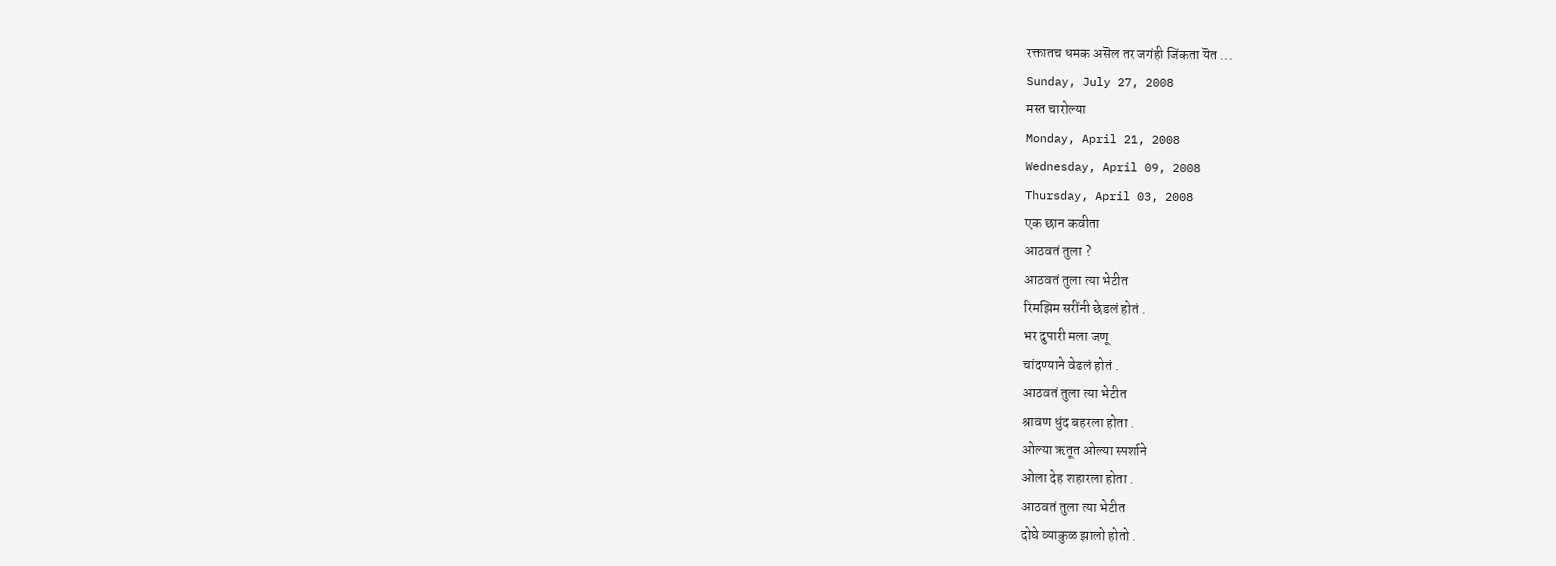रक्तातच धमक असॆल तर जगंही जिंकता यॆत ...
Sunday, July 27, 2008
मस्त चारोल्या
Monday, April 21, 2008
Wednesday, April 09, 2008
Thursday, April 03, 2008
एक छान कवीता
आठवतं तुला ?
आठवतं तुला त्या भेटीत
रिमझिम सरींनी छेडलं होतं .
भर दुपारी मला जणू
चांदण्याने वेढलं होतं .
आठवतं तुला त्या भेटीत
श्रावण धुंद बहरला होता .
ओल्या ऋतूत ओल्या स्पर्शाने
ओला देह शहारला होता .
आठवतं तुला त्या भेटीत
दोघे व्याकुळ झालो होतो .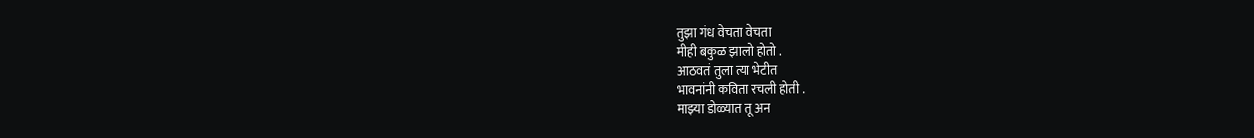तुझा गंध वेचता वेचता
मीही बकुळ झालो होतो .
आठवतं तुला त्या भेटीत
भावनांनी कविता रचली होती .
माझ्या डोळ्यात तू अन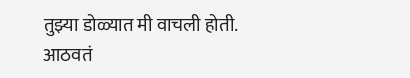तुझ्या डोळ्यात मी वाचली होती.
आठवतं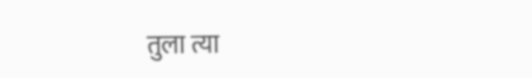तुला त्या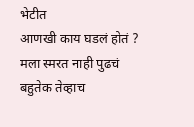भेटीत
आणखी काय घडलं होतं ?
मला स्मरत नाही पुढचं
बहुतेक तेव्हाच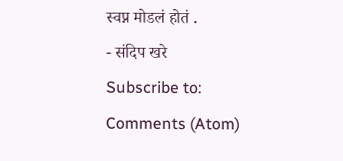स्वप्न मोडलं होतं .
- संदिप खरे
Subscribe to:
Comments (Atom)